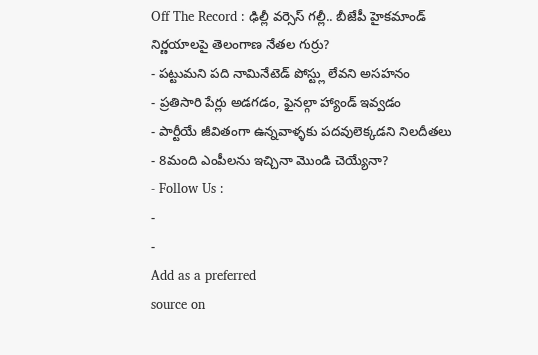Off The Record : ఢిల్లీ వర్సెస్ గల్లీ.. బీజేపీ హైకమాండ్ నిర్ణయాలపై తెలంగాణ నేతల గుర్రు?
- పట్టుమని పది నామినేటెడ్ పోస్ట్లు లేవని అసహనం
- ప్రతిసారి పేర్లు అడగడం, ఫైనల్గా హ్యాండ్ ఇవ్వడం
- పార్టీయే జీవితంగా ఉన్నవాళ్ళకు పదవులెక్కడని నిలదీతలు
- 8మంది ఎంపీలను ఇచ్చినా మొండి చెయ్యేనా?
- Follow Us :
-
-
Add as a preferred
source on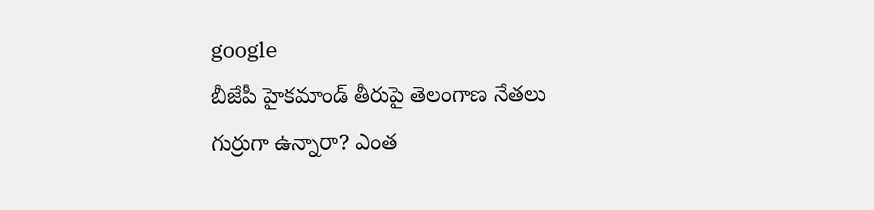google
బీజేపీ హైకమాండ్ తీరుపై తెలంగాణ నేతలు గుర్రుగా ఉన్నారా? ఎంత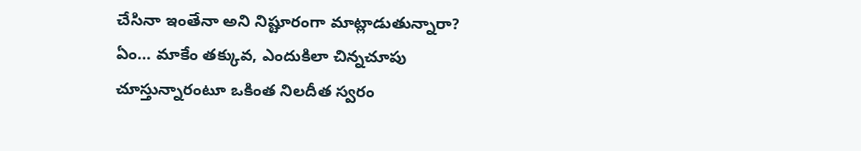చేసినా ఇంతేనా అని నిష్టూరంగా మాట్లాడుతున్నారా? ఏం… మాకేం తక్కువ, ఎందుకిలా చిన్నచూపు చూస్తున్నారంటూ ఒకింత నిలదీత స్వరం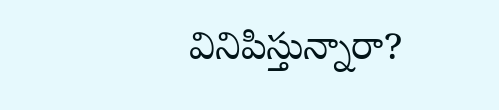వినిపిస్తున్నారా?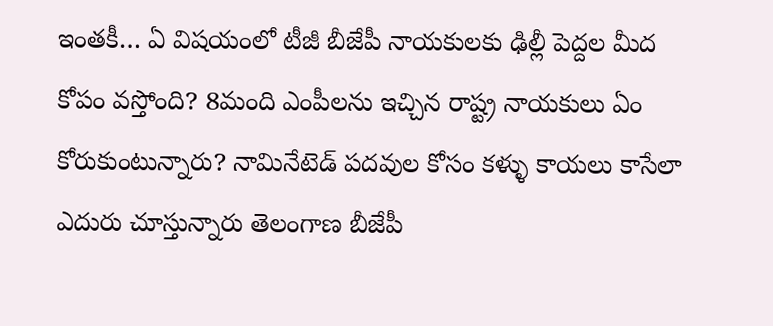ఇంతకీ… ఏ విషయంలో టీజీ బీజేపీ నాయకులకు ఢిల్లీ పెద్దల మీద కోపం వస్తోంది? 8మంది ఎంపీలను ఇచ్చిన రాష్ట్ర నాయకులు ఏం కోరుకుంటున్నారు? నామినేటెడ్ పదవుల కోసం కళ్ళు కాయలు కాసేలా ఎదురు చూస్తున్నారు తెలంగాణ బీజేపీ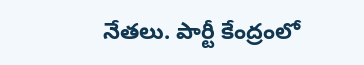నేతలు. పార్టీ కేంద్రంలో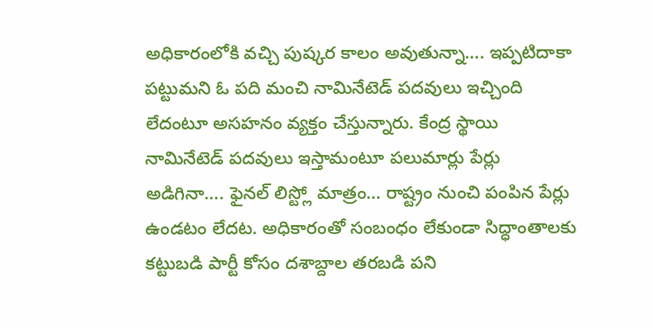అధికారంలోకి వచ్చి పుష్కర కాలం అవుతున్నా…. ఇప్పటిదాకా పట్టుమని ఓ పది మంచి నామినేటెడ్ పదవులు ఇచ్చింది లేదంటూ అసహనం వ్యక్తం చేస్తున్నారు. కేంద్ర స్థాయి నామినేటెడ్ పదవులు ఇస్తామంటూ పలుమార్లు పేర్లు అడిగినా…. ఫైనల్ లిస్ట్లో మాత్రం… రాష్ట్రం నుంచి పంపిన పేర్లు ఉండటం లేదట. అధికారంతో సంబంధం లేకుండా సిద్ధాంతాలకు కట్టుబడి పార్టీ కోసం దశాబ్దాల తరబడి పని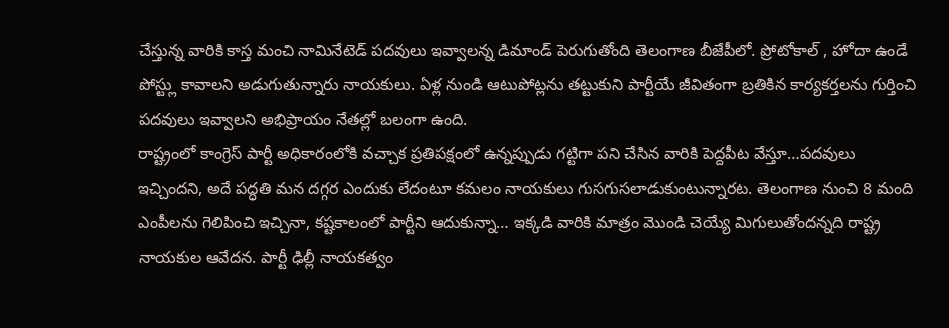చేస్తున్న వారికి కాస్త మంచి నామినేటెడ్ పదవులు ఇవ్వాలన్న డిమాండ్ పెరుగుతోంది తెలంగాణ బీజేపీలో. ప్రోటోకాల్ , హోదా ఉండే పోస్ట్లు కావాలని అడుగుతున్నారు నాయకులు. ఏళ్ల నుండి ఆటుపోట్లను తట్టుకుని పార్టీయే జీవితంగా బ్రతికిన కార్యకర్తలను గుర్తించి పదవులు ఇవ్వాలని అభిప్రాయం నేతల్లో బలంగా ఉంది.
రాష్ట్రంలో కాంగ్రెస్ పార్టీ అధికారంలోకి వచ్చాక ప్రతిపక్షంలో ఉన్నప్పుడు గట్టిగా పని చేసిన వారికి పెద్దపీట వేస్తూ…పదవులు ఇచ్చిందని, అదే పద్ధతి మన దగ్గర ఎందుకు లేదంటూ కమలం నాయకులు గుసగుసలాడుకుంటున్నారట. తెలంగాణ నుంచి 8 మంది ఎంపీలను గెలిపించి ఇచ్చినా, కష్టకాలంలో పార్టీని ఆదుకున్నా… ఇక్కడి వారికి మాత్రం మొండి చెయ్యే మిగులుతోందన్నది రాష్ట్ర నాయకుల ఆవేదన. పార్టీ ఢిల్లీ నాయకత్వం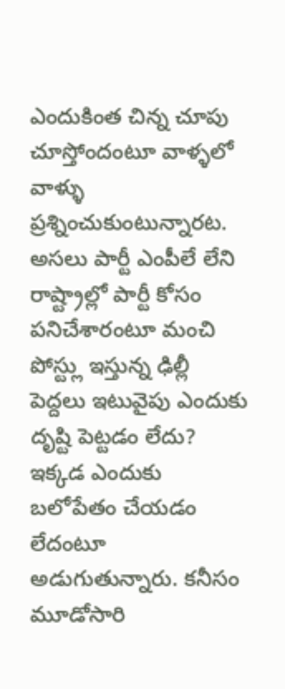ఎందుకింత చిన్న చూపు చూస్తోందంటూ వాళ్ళలో వాళ్ళు ప్రశ్నించుకుంటున్నారట. అసలు పార్టీ ఎంపీలే లేని రాష్ట్రాల్లో పార్టీ కోసం పనిచేశారంటూ మంచి పోస్ట్లు ఇస్తున్న ఢిల్లీ పెద్దలు ఇటువైపు ఎందుకు దృష్టి పెట్టడం లేదు? ఇక్కడ ఎందుకు బలోపేతం చేయడం లేదంటూ అడుగుతున్నారు. కనీసం మూడోసారి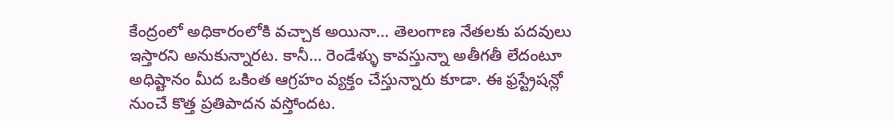కేంద్రంలో అధికారంలోకి వచ్చాక అయినా… తెలంగాణ నేతలకు పదవులు ఇస్తారని అనుకున్నారట. కానీ… రెండేళ్ళు కావస్తున్నా అతీగతీ లేదంటూ అధిష్టానం మీద ఒకింత ఆగ్రహం వ్యక్తం చేస్తున్నారు కూడా. ఈ ఫ్రస్ట్రేషన్లో నుంచే కొత్త ప్రతిపాదన వస్తోందట.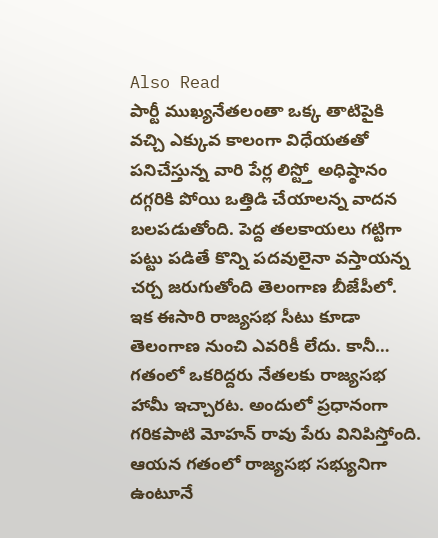Also Read
పార్టీ ముఖ్యనేతలంతా ఒక్క తాటిపైకి వచ్చి ఎక్కువ కాలంగా విధేయతతో పనిచేస్తున్న వారి పేర్ల లిస్ట్తో అధిష్ఠానం దగ్గరికి పోయి ఒత్తిడి చేయాలన్న వాదన బలపడుతోంది. పెద్ద తలకాయలు గట్టిగా పట్టు పడితే కొన్ని పదవులైనా వస్తాయన్న చర్చ జరుగుతోంది తెలంగాణ బీజేపీలో. ఇక ఈసారి రాజ్యసభ సీటు కూడా తెలంగాణ నుంచి ఎవరికీ లేదు. కానీ… గతంలో ఒకరిద్దరు నేతలకు రాజ్యసభ హామీ ఇచ్చారట. అందులో ప్రధానంగా గరికపాటి మోహన్ రావు పేరు వినిపిస్తోంది. ఆయన గతంలో రాజ్యసభ సభ్యునిగా ఉంటూనే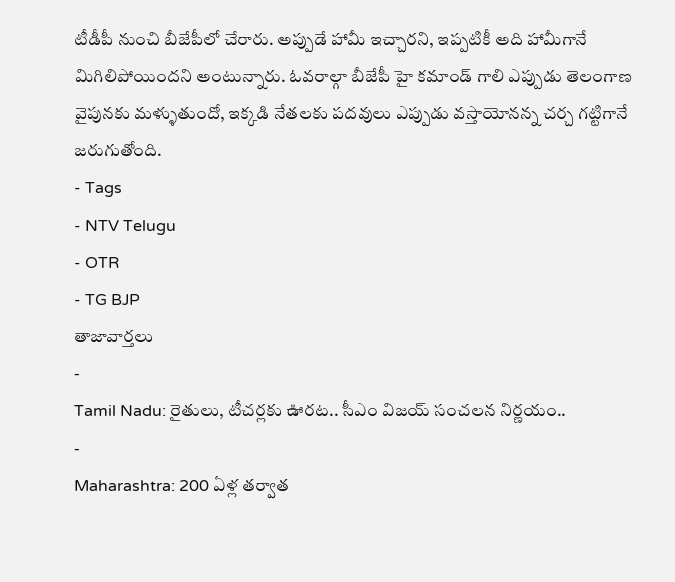టీడీపీ నుంచి బీజేపీలో చేరారు. అప్పుడే హామీ ఇచ్చారని, ఇప్పటికీ అది హామీగానే మిగిలిపోయిందని అంటున్నారు. ఓవరాల్గా బీజేపీ హై కమాండ్ గాలి ఎప్పుడు తెలంగాణ వైపునకు మళ్ళుతుందో, ఇక్కడి నేతలకు పదవులు ఎప్పుడు వస్తాయోనన్న చర్చ గట్టిగానే జరుగుతోంది.
- Tags
- NTV Telugu
- OTR
- TG BJP
తాజావార్తలు
-
Tamil Nadu: రైతులు, టీచర్లకు ఊరట.. సీఎం విజయ్ సంచలన నిర్ణయం..
-
Maharashtra: 200 ఏళ్ల తర్వాత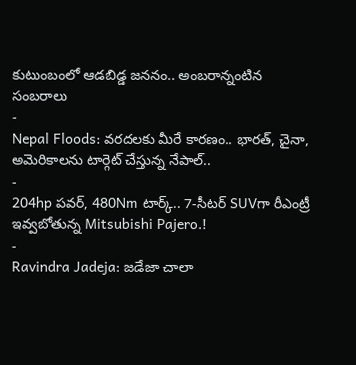కుటుంబంలో ఆడబిడ్డ జననం.. అంబరాన్నంటిన సంబరాలు
-
Nepal Floods: వరదలకు మీరే కారణం.. భారత్, చైనా, అమెరికాలను టార్గెట్ చేస్తున్న నేపాల్..
-
204hp పవర్, 480Nm టార్క్.. 7-సీటర్ SUVగా రీఎంట్రీ ఇవ్వబోతున్న Mitsubishi Pajero.!
-
Ravindra Jadeja: జడేజా చాలా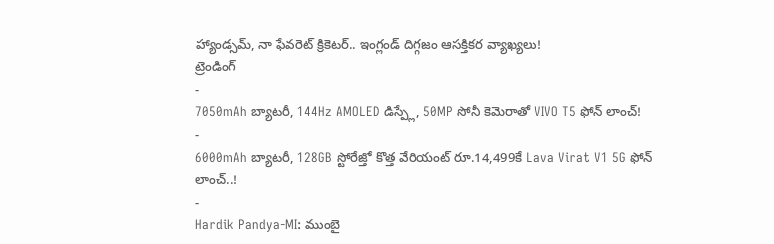హ్యాండ్సమ్, నా ఫేవరెట్ క్రికెటర్.. ఇంగ్లండ్ దిగ్గజం ఆసక్తికర వ్యాఖ్యలు!
ట్రెండింగ్
-
7050mAh బ్యాటరీ, 144Hz AMOLED డిస్ప్లే, 50MP సోనీ కెమెరాతో VIVO T5 ఫోన్ లాంచ్!
-
6000mAh బ్యాటరీ, 128GB స్టోరేజ్తో కొత్త వేరియంట్ రూ.14,499కే Lava Virat V1 5G ఫోన్ లాంచ్..!
-
Hardik Pandya-MI: ముంబై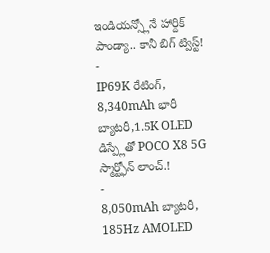ఇండియన్స్లోనే హార్దిక్ పాండ్యా.. కానీ బిగ్ ట్విస్ట్!
-
IP69K రేటింగ్, 8,340mAh భారీ బ్యాటరీ,1.5K OLED డిస్ప్లేతో POCO X8 5G స్మార్ట్ఫోన్ లాంచ్.!
-
8,050mAh బ్యాటరీ, 185Hz AMOLED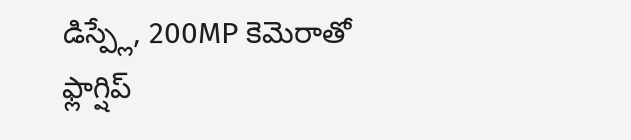డిస్ప్లే, 200MP కెమెరాతో ఫ్లాగ్షిప్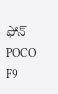ఫోన్ POCO F9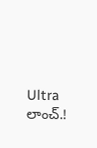Ultra లాంచ్.!